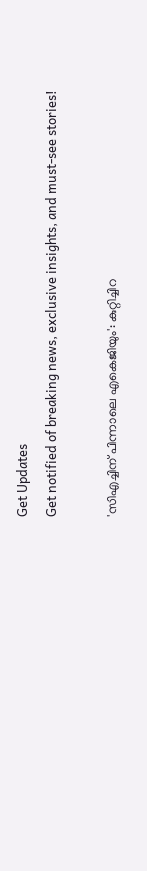Get Updates
Get notified of breaking news, exclusive insights, and must-see stories!

'സിഎച്ചിന് പിന്നാലെ എകെജിയും': കുറ്റിച്ചിറ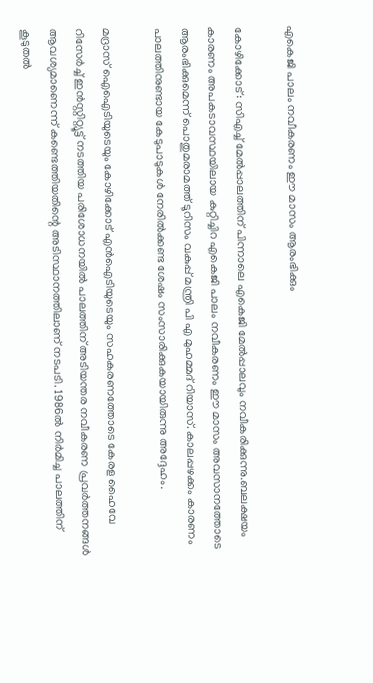എകെജി പാലം നവീകരണം ഈ മാസം ആരംഭിക്കും

കോഴിക്കോട്: സിഎച്ച് മേല്‍പ്പാലത്തിന് പിന്നാലെ എകെജി മേല്‍പ്പാലവും നവീകരിക്കുന്നു.ബലക്ഷയം കാരണം അപകടാവസ്ഥയിലായ കുറ്റിച്ചിറ എകെജി പാലം നവീകരണം ഈ മാസം അവസാനത്തോടെ ആരംഭിക്കുമെന്ന് പൊതുമരാമത്ത് ടൂറിസം വകുപ്പ് മന്ത്രി പി എ മുഹമ്മദ് റിയാസ്. കാലപ്പഴക്കം കാരണം പാലത്തിനുണ്ടായ കേടുപാടുകള്‍ നേരില്‍ക്കണ്ട ശേഷം സംസാരിക്കുകയായിരുന്നു അദ്ദേഹം.

മദ്രാസ് ഐഐടിയുടെയും കോഴിക്കോട് എന്‍ഐടിയുടെയും സഹകരണത്തോടെ കേരള ഹൈവേ റിസേര്‍ച്ച് ഇന്‍സ്റ്റിറ്റ്യൂട്ട് നടത്തിയ പരിശോധനയില്‍ പാലത്തിന് അടിയന്തര നവീകരണ പ്രവര്‍ത്തനങ്ങള്‍ ആവശ്യമാണെന്ന് കണ്ടെത്തിയതിന്റെ അടിസ്ഥാനത്തിലാണ് നടപടി. 1986ല്‍ നിര്‍മിച്ച പാലത്തിന് കൂടുതല്‍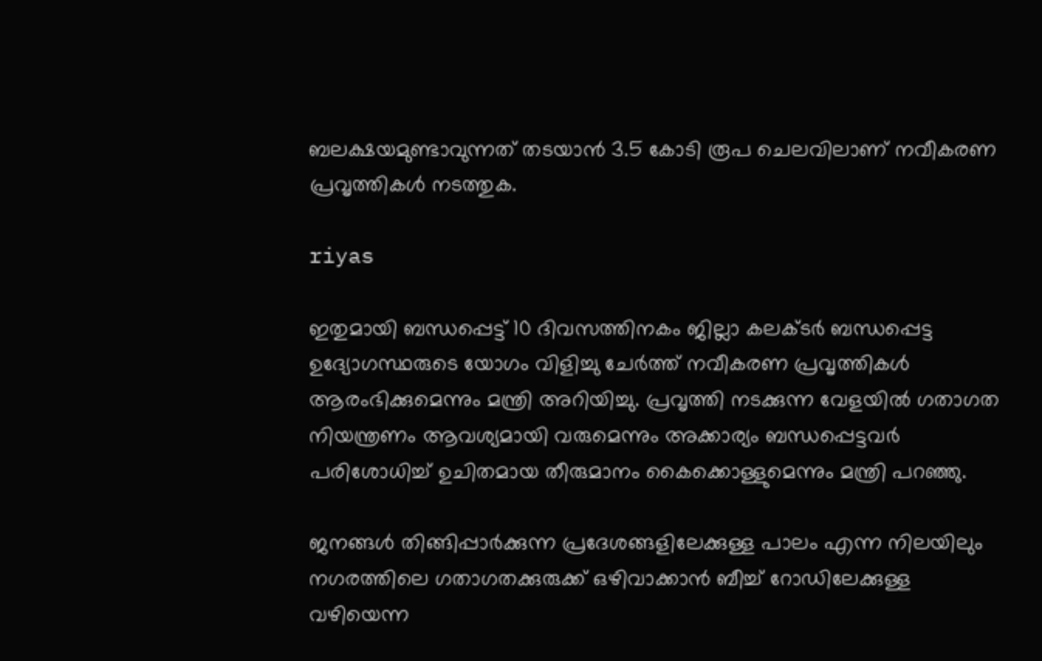ബലക്ഷയമുണ്ടാവുന്നത് തടയാന്‍ 3.5 കോടി രൂപ ചെലവിലാണ് നവീകരണ പ്രവൃത്തികള്‍ നടത്തുക.

riyas

ഇതുമായി ബന്ധപ്പെട്ട് 10 ദിവസത്തിനകം ജില്ലാ കലക്ടര്‍ ബന്ധപ്പെട്ട ഉദ്യോഗസ്ഥരുടെ യോഗം വിളിച്ചു ചേര്‍ത്ത് നവീകരണ പ്രവൃത്തികള്‍ ആരംഭിക്കുമെന്നും മന്ത്രി അറിയിച്ചു. പ്രവൃത്തി നടക്കുന്ന വേളയില്‍ ഗതാഗത നിയന്ത്രണം ആവശ്യമായി വരുമെന്നും അക്കാര്യം ബന്ധപ്പെട്ടവര്‍ പരിശോധിച്ച് ഉചിതമായ തീരുമാനം കൈക്കൊള്ളുമെന്നും മന്ത്രി പറഞ്ഞു.

ജനങ്ങള്‍ തിങ്ങിപ്പാര്‍ക്കുന്ന പ്രദേശങ്ങളിലേക്കുള്ള പാലം എന്ന നിലയിലും നഗരത്തിലെ ഗതാഗതക്കുരുക്ക് ഒഴിവാക്കാന്‍ ബീച്ച് റോഡിലേക്കുള്ള വഴിയെന്ന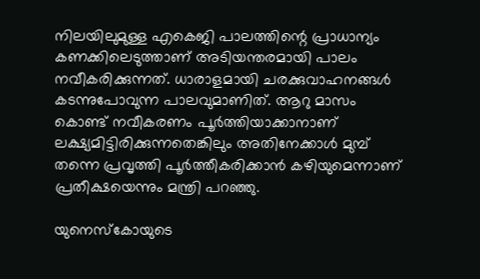നിലയിലുമുള്ള എകെജി പാലത്തിന്റെ പ്രാധാന്യം കണക്കിലെടുത്താണ് അടിയന്തരമായി പാലം നവീകരിക്കുന്നത്. ധാരാളമായി ചരക്കുവാഹനങ്ങള്‍ കടന്നുപോവുന്ന പാലവുമാണിത്. ആറു മാസം കൊണ്ട് നവീകരണം പൂര്‍ത്തിയാക്കാനാണ് ലക്ഷ്യമിട്ടിരിക്കുന്നതെങ്കിലും അതിനേക്കാള്‍ മുമ്പ് തന്നെ പ്രവൃത്തി പൂര്‍ത്തീകരിക്കാന്‍ കഴിയുമെന്നാണ് പ്രതീക്ഷയെന്നും മന്ത്രി പറഞ്ഞു.

യുനെസ്‌കോയുടെ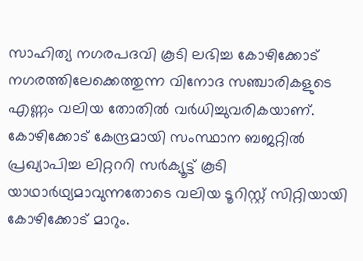സാഹിത്യ നഗരപദവി കൂടി ലഭിച്ച കോഴിക്കോട് നഗരത്തിലേക്കെത്തുന്ന വിനോദ സഞ്ചാരികളുടെ എണ്ണം വലിയ തോതില്‍ വര്‍ധിച്ചുവരികയാണ്. കോഴിക്കോട് കേന്ദ്രമായി സംസ്ഥാന ബജറ്റില്‍ പ്രഖ്യാപിച്ച ലിറ്റററി സര്‍ക്യൂട്ട് കൂടി യാഥാര്‍ഥ്യമാവുന്നതോടെ വലിയ ടൂറിസ്റ്റ് സിറ്റിയായി കോഴിക്കോട് മാറും.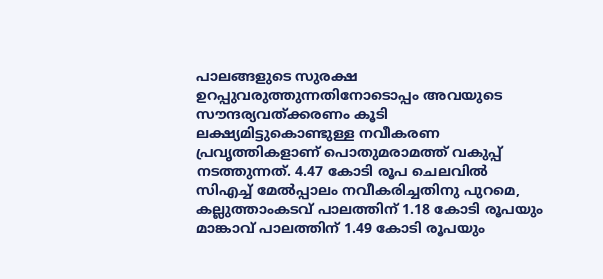പാലങ്ങളുടെ സുരക്ഷ ഉറപ്പുവരുത്തുന്നതിനോടൊപ്പം അവയുടെ സൗന്ദര്യവത്ക്കരണം കൂടി ലക്ഷ്യമിട്ടുകൊണ്ടുള്ള നവീകരണ പ്രവൃത്തികളാണ് പൊതുമരാമത്ത് വകുപ്പ് നടത്തുന്നത്. 4.47 കോടി രൂപ ചെലവില്‍ സിഎച്ച് മേല്‍പ്പാലം നവീകരിച്ചതിനു പുറമെ, കല്ലുത്താംകടവ് പാലത്തിന് 1.18 കോടി രൂപയും മാങ്കാവ് പാലത്തിന് 1.49 കോടി രൂപയും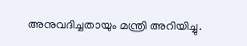അനുവദിച്ചതായും മന്ത്രി അറിയിച്ചു.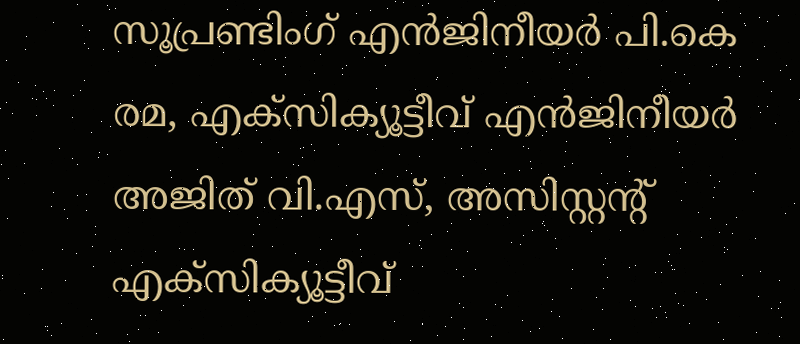സൂപ്രണ്ടിംഗ് എൻജിനീയർ പി.കെ രമ, എക്സിക്യൂട്ടീവ് എൻജിനീയർ അജിത് വി.എസ്, അസിസ്റ്റന്റ് എക്സിക്യൂട്ടീവ്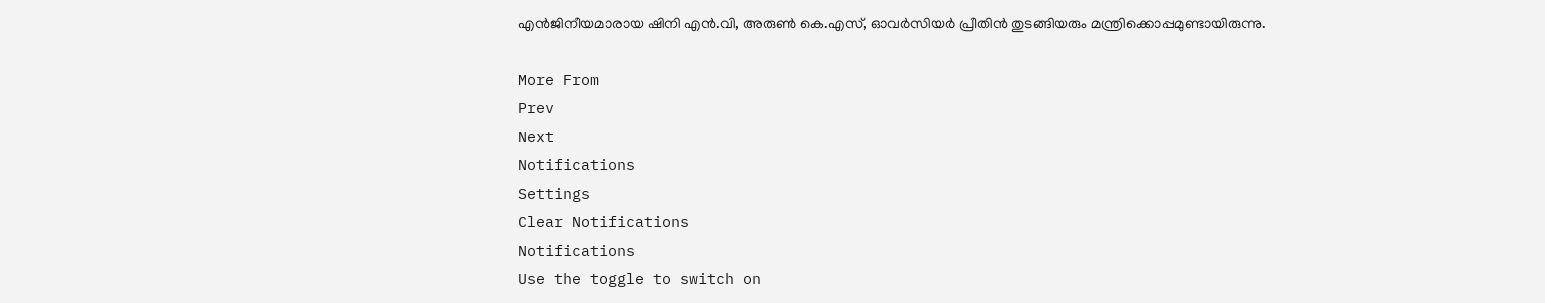എൻജിനീയമാരായ ഷിനി എൻ.വി, അരുൺ കെ.എസ്, ഓവർസിയർ പ്രീതിൻ തുടങ്ങിയരും മന്ത്രിക്കൊപ്പമുണ്ടായിരുന്നു.

More From
Prev
Next
Notifications
Settings
Clear Notifications
Notifications
Use the toggle to switch on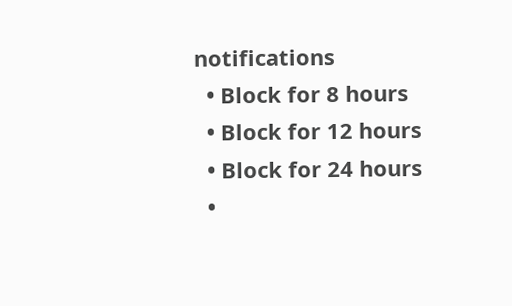notifications
  • Block for 8 hours
  • Block for 12 hours
  • Block for 24 hours
  •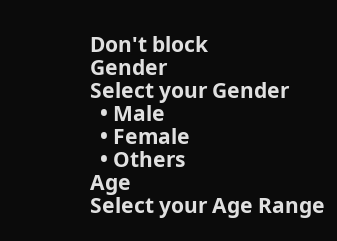Don't block
Gender
Select your Gender
  • Male
  • Female
  • Others
Age
Select your Age Range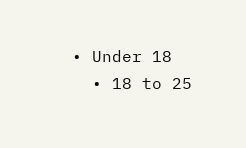• Under 18
  • 18 to 25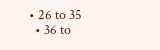• 26 to 35
  • 36 to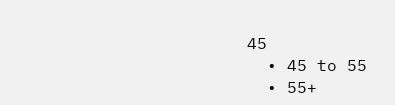45
  • 45 to 55
  • 55+